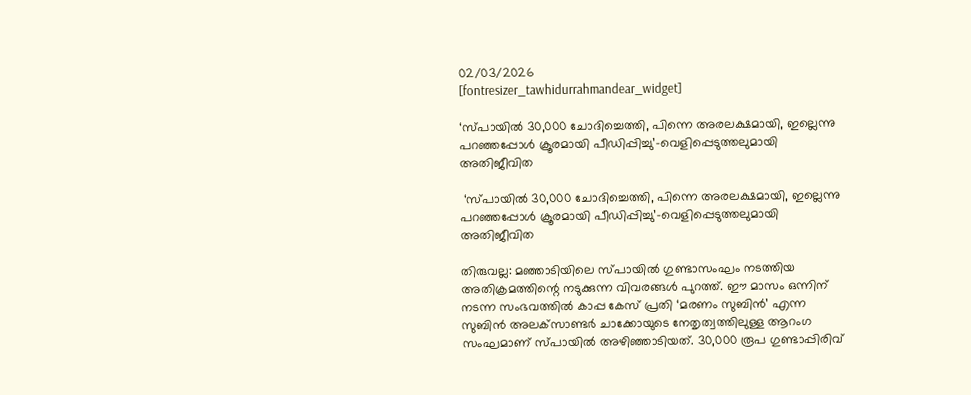02/03/2026
[fontresizer_tawhidurrahmandear_widget]

‘സ്പായിൽ 30,000 ചോദിച്ചെത്തി, പിന്നെ അരലക്ഷമായി, ഇല്ലെന്നു പറഞ്ഞപ്പോൾ ക്രൂരമായി പീഡിപ്പിച്ചു’-വെളിപ്പെടുത്തലുമായി അതിജീവിത

 ‘സ്പായിൽ 30,000 ചോദിച്ചെത്തി, പിന്നെ അരലക്ഷമായി, ഇല്ലെന്നു പറഞ്ഞപ്പോൾ ക്രൂരമായി പീഡിപ്പിച്ചു’-വെളിപ്പെടുത്തലുമായി അതിജീവിത

തിരുവല്ല: മഞ്ഞാടിയിലെ സ്പായിൽ ഗുണ്ടാസംഘം നടത്തിയ അതിക്രമത്തിന്റെ നടുക്കുന്ന വിവരങ്ങൾ പുറത്ത്. ഈ മാസം ഒന്നിന് നടന്ന സംഭവത്തിൽ കാപ്പ കേസ് പ്രതി ‘മരണം സുബിൻ’ എന്ന സുബിൻ അലക്‌സാണ്ടർ ചാക്കോയുടെ നേതൃത്വത്തിലുള്ള ആറംഗ സംഘമാണ് സ്പായിൽ അഴിഞ്ഞാടിയത്. 30,000 രൂപ ഗുണ്ടാപ്പിരിവ്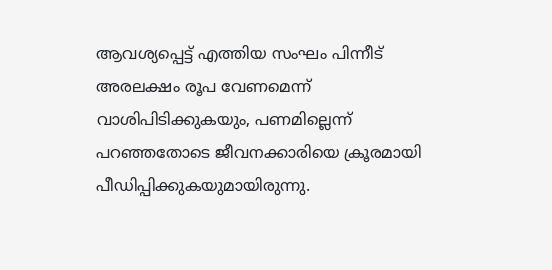ആവശ്യപ്പെട്ട് എത്തിയ സംഘം പിന്നീട് അരലക്ഷം രൂപ വേണമെന്ന് വാശിപിടിക്കുകയും, പണമില്ലെന്ന് പറഞ്ഞതോടെ ജീവനക്കാരിയെ ക്രൂരമായി പീഡിപ്പിക്കുകയുമായിരുന്നു.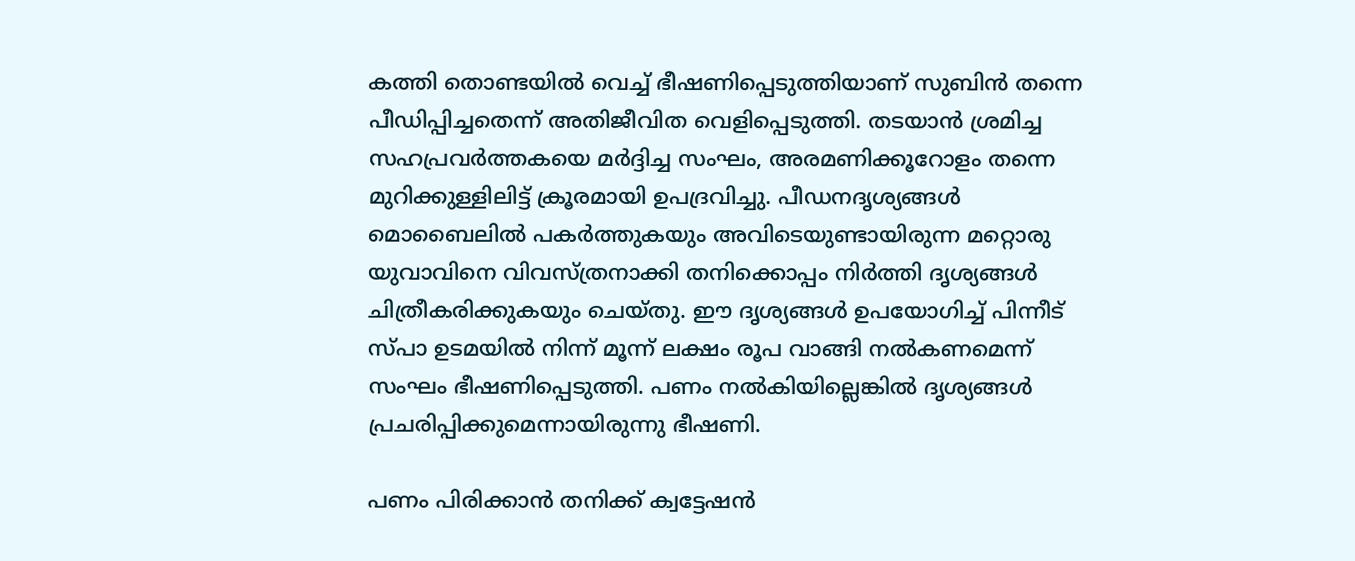കത്തി തൊണ്ടയിൽ വെച്ച് ഭീഷണിപ്പെടുത്തിയാണ് സുബിൻ തന്നെ പീഡിപ്പിച്ചതെന്ന് അതിജീവിത വെളിപ്പെടുത്തി. തടയാൻ ശ്രമിച്ച സഹപ്രവർത്തകയെ മർദ്ദിച്ച സംഘം, അരമണിക്കൂറോളം തന്നെ മുറിക്കുള്ളിലിട്ട് ക്രൂരമായി ഉപദ്രവിച്ചു. പീഡനദൃശ്യങ്ങൾ മൊബൈലിൽ പകർത്തുകയും അവിടെയുണ്ടായിരുന്ന മറ്റൊരു യുവാവിനെ വിവസ്ത്രനാക്കി തനിക്കൊപ്പം നിർത്തി ദൃശ്യങ്ങൾ ചിത്രീകരിക്കുകയും ചെയ്തു. ഈ ദൃശ്യങ്ങൾ ഉപയോഗിച്ച് പിന്നീട് സ്പാ ഉടമയിൽ നിന്ന് മൂന്ന് ലക്ഷം രൂപ വാങ്ങി നൽകണമെന്ന് സംഘം ഭീഷണിപ്പെടുത്തി. പണം നൽകിയില്ലെങ്കിൽ ദൃശ്യങ്ങൾ പ്രചരിപ്പിക്കുമെന്നായിരുന്നു ഭീഷണി.

പണം പിരിക്കാൻ തനിക്ക് ക്വട്ടേഷൻ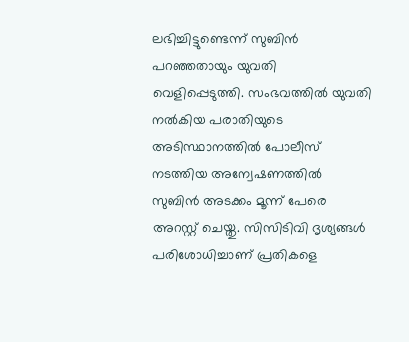ലഭിച്ചിട്ടുണ്ടെന്ന് സുബിൻ പറഞ്ഞതായും യുവതി വെളിപ്പെടുത്തി. സംഭവത്തിൽ യുവതി നൽകിയ പരാതിയുടെ അടിസ്ഥാനത്തിൽ പോലീസ് നടത്തിയ അന്വേഷണത്തിൽ സുബിൻ അടക്കം മൂന്ന് പേരെ അറസ്റ്റ് ചെയ്തു. സിസിടിവി ദൃശ്യങ്ങൾ പരിശോധിച്ചാണ് പ്രതികളെ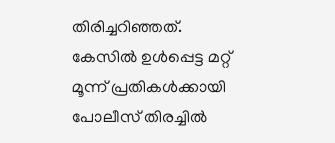തിരിച്ചറിഞ്ഞത്. കേസിൽ ഉൾപ്പെട്ട മറ്റ് മൂന്ന് പ്രതികൾക്കായി പോലീസ് തിരച്ചിൽ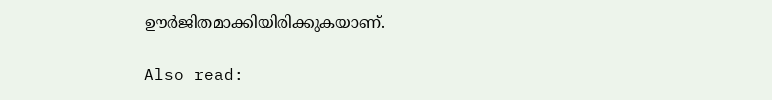ഊർജിതമാക്കിയിരിക്കുകയാണ്.

Also read: